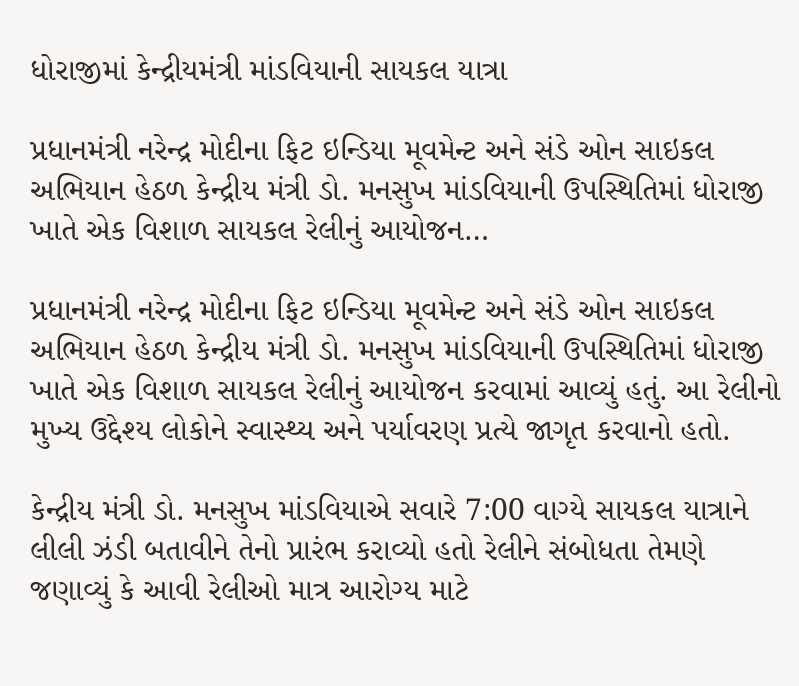ધોરાજીમાં કેન્દ્રીયમંત્રી માંડવિયાની સાયકલ યાત્રા

પ્રધાનમંત્રી નરેન્દ્ર મોદીના ફિટ ઇન્ડિયા મૂવમેન્ટ અને સંડે ઓન સાઇકલ અભિયાન હેઠળ કેન્દ્રીય મંત્રી ડો. મનસુખ માંડવિયાની ઉપસ્થિતિમાં ધોરાજી ખાતે એક વિશાળ સાયકલ રેલીનું આયોજન…

પ્રધાનમંત્રી નરેન્દ્ર મોદીના ફિટ ઇન્ડિયા મૂવમેન્ટ અને સંડે ઓન સાઇકલ અભિયાન હેઠળ કેન્દ્રીય મંત્રી ડો. મનસુખ માંડવિયાની ઉપસ્થિતિમાં ધોરાજી ખાતે એક વિશાળ સાયકલ રેલીનું આયોજન કરવામાં આવ્યું હતું. આ રેલીનો મુખ્ય ઉદ્દેશ્ય લોકોને સ્વાસ્થ્ય અને પર્યાવરણ પ્રત્યે જાગૃત કરવાનો હતો.

કેન્દ્રીય મંત્રી ડો. મનસુખ માંડવિયાએ સવારે 7:00 વાગ્યે સાયકલ યાત્રાને લીલી ઝંડી બતાવીને તેનો પ્રારંભ કરાવ્યો હતો રેલીને સંબોધતા તેમણે જણાવ્યું કે આવી રેલીઓ માત્ર આરોગ્ય માટે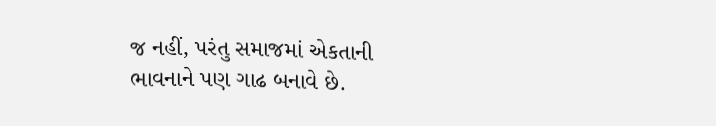જ નહીં, પરંતુ સમાજમાં એકતાની ભાવનાને પણ ગાઢ બનાવે છે.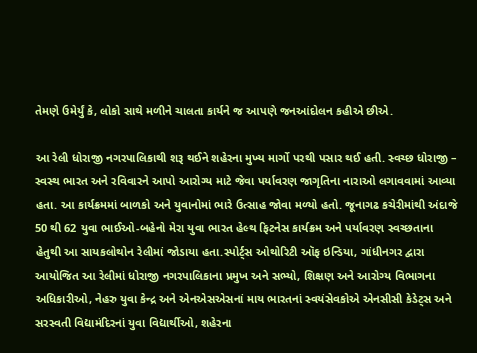તેમણે ઉમેર્યું કે, લોકો સાથે મળીને ચાલતા કાર્યને જ આપણે જનઆંદોલન કહીએ છીએ.

આ રેલી ધોરાજી નગરપાલિકાથી શરૂ થઈને શહેરના મુખ્ય માર્ગો પરથી પસાર થઈ હતી. સ્વચ્છ ધોરાજી – સ્વસ્થ ભારત અને રવિવારને આપો આરોગ્ય માટે જેવા પર્યાવરણ જાગૃતિના નારાઓ લગાવવામાં આવ્યા હતા. આ કાર્યક્રમમાં બાળકો અને યુવાનોમાં ભારે ઉત્સાહ જોવા મળ્યો હતો. જૂનાગઢ કચેરીમાંથી અંદાજે 50 થી 62 યુવા ભાઈઓ-બહેનો મેરા યુવા ભારત હેલ્થ ફિટનેસ કાર્યક્રમ અને પર્યાવરણ સ્વચ્છતાના હેતુથી આ સાયકલોથોન રેલીમાં જોડાયા હતા.સ્પોર્ટ્સ ઓથોરિટી ઑફ ઇન્ડિયા, ગાંધીનગર દ્વારા આયોજિત આ રેલીમાં ધોરાજી નગરપાલિકાના પ્રમુખ અને સભ્યો, શિક્ષણ અને આરોગ્ય વિભાગના અધિકારીઓ, નેહરુ યુવા કેન્દ્ર અને એનએસએસનાં માય ભારતનાં સ્વયંસેવકોએ એનસીસી કેડેટ્સ અને સરસ્વતી વિદ્યામંદિરનાં યુવા વિદ્યાર્થીઓ, શહેરના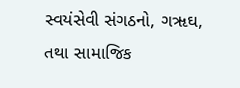સ્વયંસેવી સંગઠનો, ગૠઘ, તથા સામાજિક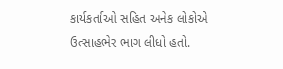કાર્યકર્તાઓ સહિત અનેક લોકોએ ઉત્સાહભેર ભાગ લીધો હતો.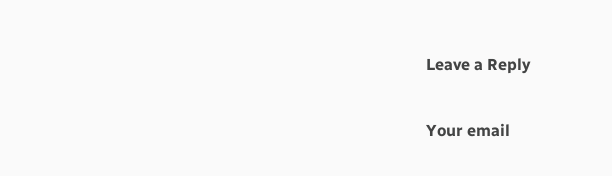Leave a Reply

Your email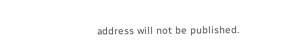address will not be published.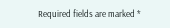Required fields are marked *